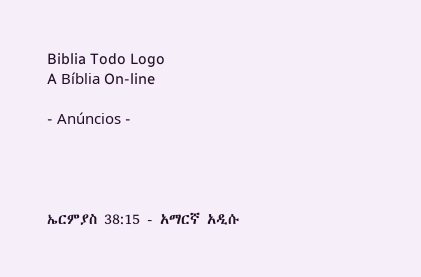Biblia Todo Logo
A Bíblia On-line

- Anúncios -




ኤርምያስ 38:15 - አማርኛ አዲሱ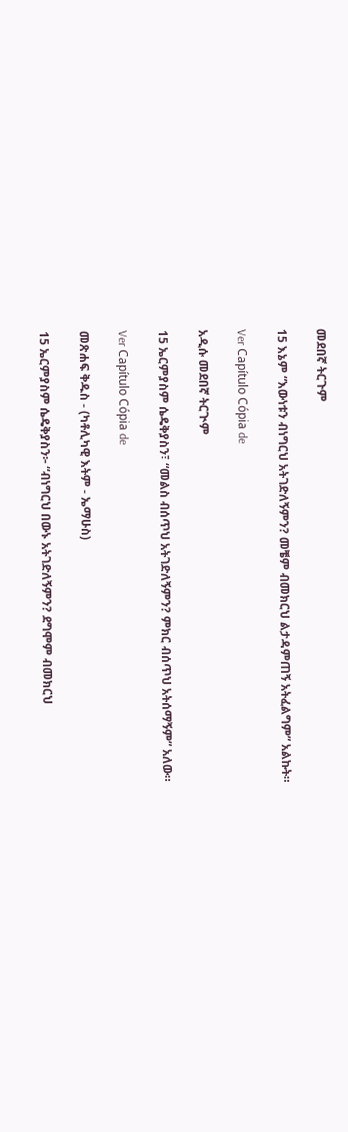መደበኛ ትርጉም

15 እኔም “እውነቱን ብነግርህ አትገድለኝምን? መቼም ብመክርህ ልታዳምጠኝ አትፈልግም” አልኩት።

Ver Capítulo Cópia de

አዲሱ መደበኛ ትርጒም

15 ኤርምያስም ሴዴቅያስን፣ “መልስ ብሰጥህ አትገድለኝምን? ምክር ብሰጥህ አትሰማኝም” አለው።

Ver Capítulo Cópia de

መጽሐፍ ቅዱስ - (ካቶሊካዊ እትም - ኤማሁስ)

15 ኤርምያስም ሴዴቅያስን፦ “ብነግርህ በውኑ አትገድለኝምን? ደግሞም ብመክርህ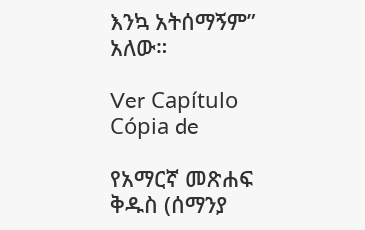እንኳ አትሰማኝም” አለው።

Ver Capítulo Cópia de

የአማርኛ መጽሐፍ ቅዱስ (ሰማንያ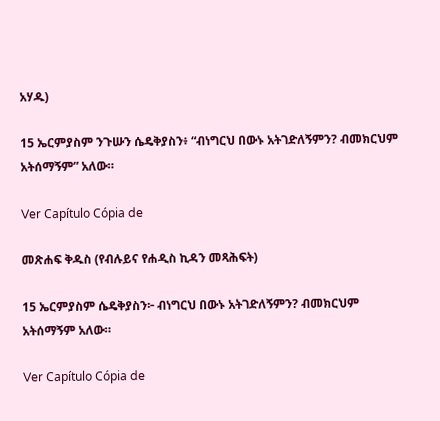አሃዱ)

15 ኤርምያስም ንጉሡን ሴዴቅያስን፥ “ብነግርህ በውኑ አትገድለኝምን? ብመክርህም አትሰማኝም” አለው።

Ver Capítulo Cópia de

መጽሐፍ ቅዱስ (የብሉይና የሐዲስ ኪዳን መጻሕፍት)

15 ኤርምያስም ሴዴቅያስን፦ ብነግርህ በውኑ አትገድለኝምን? ብመክርህም አትሰማኝም አለው።

Ver Capítulo Cópia de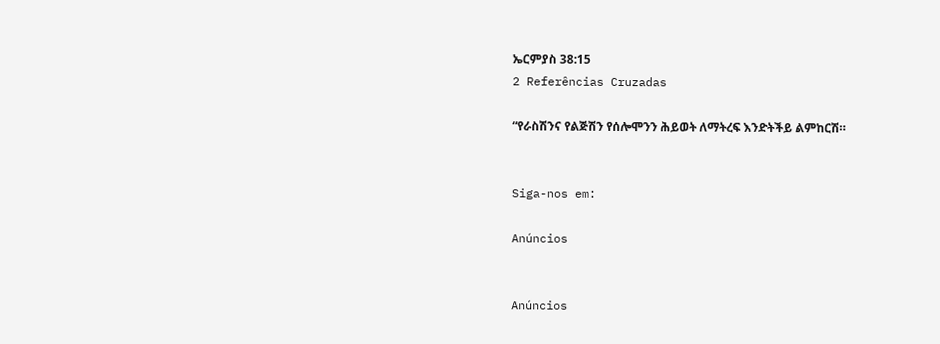ኤርምያስ 38:15
2 Referências Cruzadas

“የራስሽንና የልጅሽን የሰሎሞንን ሕይወት ለማትረፍ እንድትችይ ልምከርሽ።


Siga-nos em:

Anúncios


Anúncios